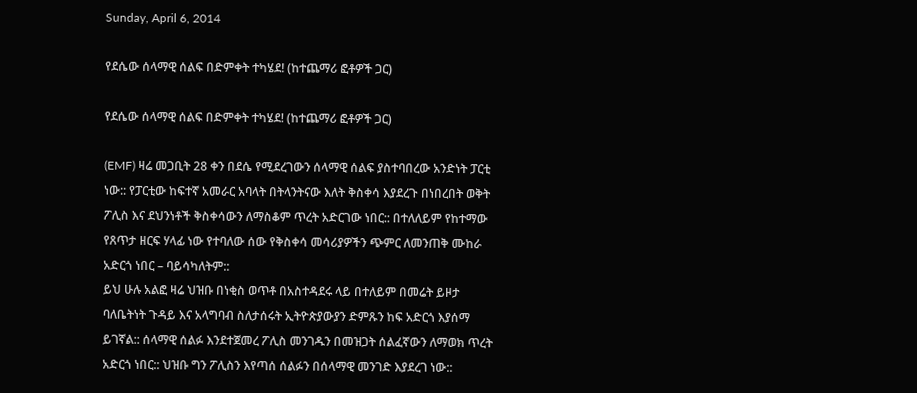Sunday, April 6, 2014

የደሴው ሰላማዊ ሰልፍ በድምቀት ተካሄደ! (ከተጨማሪ ፎቶዎች ጋር)

የደሴው ሰላማዊ ሰልፍ በድምቀት ተካሄደ! (ከተጨማሪ ፎቶዎች ጋር)

(EMF) ዛሬ መጋቢት 28 ቀን በደሴ የሚደረገውን ሰላማዊ ሰልፍ ያስተባበረው አንድነት ፓርቲ ነው:: የፓርቲው ከፍተኛ አመራር አባላት በትላንትናው እለት ቅስቀሳ እያደረጉ በነበረበት ወቅት ፖሊስ እና ደህንነቶች ቅስቀሳውን ለማስቆም ጥረት አድርገው ነበር:: በተለለይም የከተማው የጸጥታ ዘርፍ ሃላፊ ነው የተባለው ሰው የቅስቀሳ መሳሪያዎችን ጭምር ለመንጠቅ ሙከራ አድርጎ ነበር – ባይሳካለትም::
ይህ ሁሉ አልፎ ዛሬ ህዝቡ በነቂስ ወጥቶ በአስተዳደሩ ላይ በተለይም በመሬት ይዞታ ባለቤትነት ጉዳይ እና አላግባብ ስለታሰሩት ኢትዮጵያውያን ድምጹን ከፍ አድርጎ እያሰማ ይገኛል:: ሰላማዊ ሰልፉ እንደተጀመረ ፖሊስ መንገዱን በመዝጋት ሰልፈኛውን ለማወክ ጥረት አድርጎ ነበር:: ህዝቡ ግን ፖሊስን እየጣሰ ሰልፉን በሰላማዊ መንገድ እያደረገ ነው::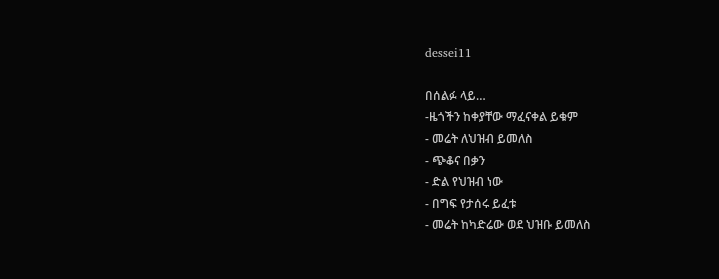dessei11

በሰልፉ ላይ…
-ዜጎችን ከቀያቸው ማፈናቀል ይቁም
- መሬት ለህዝብ ይመለስ
- ጭቆና በቃን
- ድል የህዝብ ነው
- በግፍ የታሰሩ ይፈቱ
- መሬት ከካድሬው ወደ ህዝቡ ይመለስ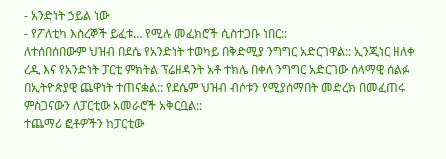- አንድነት ኃይል ነው
- የፖለቲካ እስረኞች ይፈቱ… የሚሉ መፈክሮች ሲስተጋቡ ነበር::
ለተሰበሰበውም ህዝብ በደሴ የአንድነት ተወካይ በቅድሚያ ንግግር አድርገዋል:: ኢንጂነር ዘለቀ ረዲ እና የአንድነት ፓርቲ ምክትል ፕሬዘዳንት አቶ ተክሌ በቀለ ንግግር አድርገው ሰላማዊ ሰልፉ በኢትዮጵያዊ ጨዋነት ተጠናቋል:: የደሴም ህዝብ ብሶቱን የሚያሰማበት መድረክ በመፈጠሩ ምስጋናውን ለፓርቲው አመራሮች አቅርቧል::
ተጨማሪ ፎቶዎችን ከፓርቲው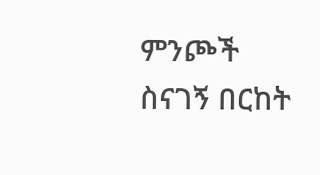ምንጮች ስናገኝ በርከት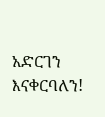አድርገን እናቀርባለን!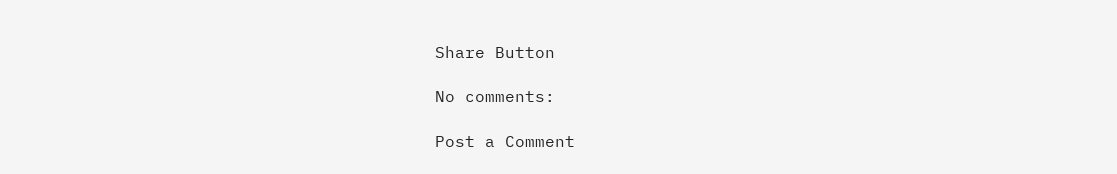Share Button

No comments:

Post a Comment